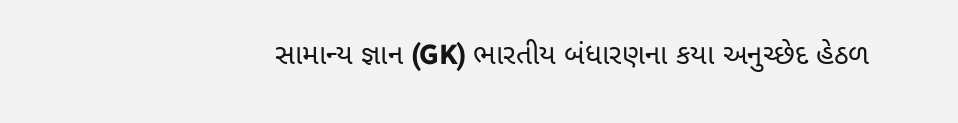સામાન્ય જ્ઞાન (GK) ભારતીય બંધારણના કયા અનુચ્છેદ હેઠળ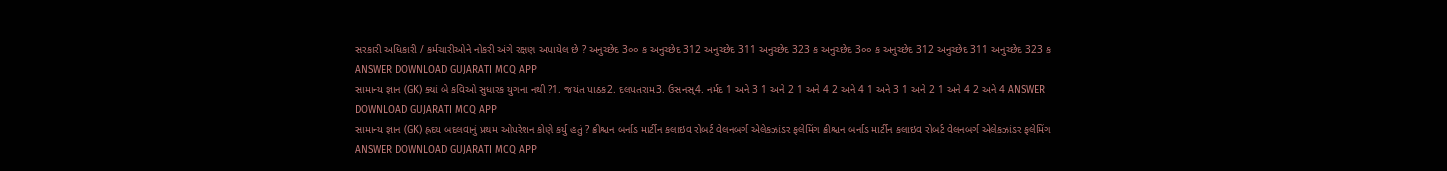સરકારી અધિકારી / કર્મચારીઓને નોકરી અંગે રક્ષણ અપાયેલ છે ? અનુચ્છેદ 3૦૦ ક અનુચ્છેદ 312 અનુચ્છેદ 311 અનુચ્છેદ 323 ક અનુચ્છેદ 3૦૦ ક અનુચ્છેદ 312 અનુચ્છેદ 311 અનુચ્છેદ 323 ક ANSWER DOWNLOAD GUJARATI MCQ APP
સામાન્ય જ્ઞાન (GK) ક્યાં બે કવિઓ સુધારક યુગના નથી ?1. જયંત પાઠક2. દલપતરામ3. ઉસનસ્4. નર્મદ 1 અને 3 1 અને 2 1 અને 4 2 અને 4 1 અને 3 1 અને 2 1 અને 4 2 અને 4 ANSWER DOWNLOAD GUJARATI MCQ APP
સામાન્ય જ્ઞાન (GK) હ્રદય બદલવાનું પ્રથમ ઓપરેશન કોણે કર્યુ હતું ? ક્રીશ્ચન બર્નાડ માર્ટીન કલાઇવ રોબર્ટ વેલનબર્ગ એલેકઝાંડર ફલેમિંગ ક્રીશ્ચન બર્નાડ માર્ટીન કલાઇવ રોબર્ટ વેલનબર્ગ એલેકઝાંડર ફલેમિંગ ANSWER DOWNLOAD GUJARATI MCQ APP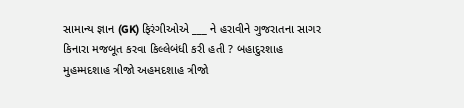સામાન્ય જ્ઞાન (GK) ફિરંગીઓએ ___ ને હરાવીને ગુજરાતના સાગર કિનારા મજબૂત કરવા કિલ્લેબંધી કરી હતી ? બહાદુરશાહ મુહમ્મદશાહ ત્રીજો અહમદશાહ ત્રીજો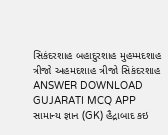સિકંદરશાહ બહાદુરશાહ મુહમ્મદશાહ ત્રીજો અહમદશાહ ત્રીજો સિકંદરશાહ ANSWER DOWNLOAD GUJARATI MCQ APP
સામાન્ય જ્ઞાન (GK) હૈદ્રાબાદ કઇ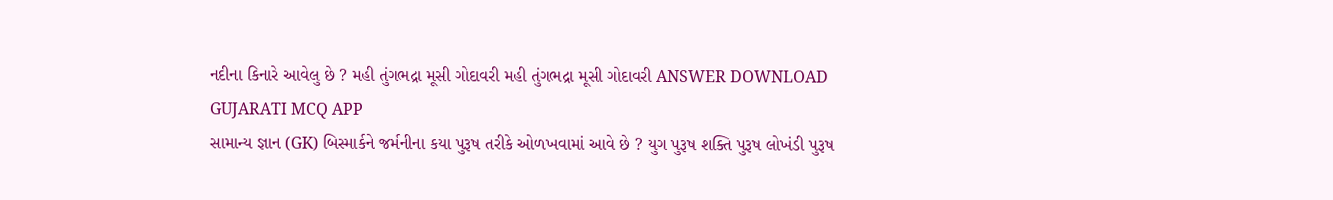નદીના કિનારે આવેલુ છે ? મહી તુંગભદ્રા મૂસી ગોદાવરી મહી તુંગભદ્રા મૂસી ગોદાવરી ANSWER DOWNLOAD GUJARATI MCQ APP
સામાન્ય જ્ઞાન (GK) બિસ્માર્કને જર્મનીના કયા પુરૂષ તરીકે ઓળખવામાં આવે છે ? યુગ પુરૂષ શક્તિ પુરૂષ લોખંડી પુરૂષ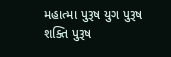મહાત્મા પુરૂષ યુગ પુરૂષ શક્તિ પુરૂષ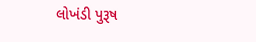લોખંડી પુરૂષ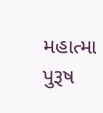મહાત્મા પુરૂષ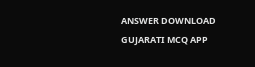ANSWER DOWNLOAD GUJARATI MCQ APP